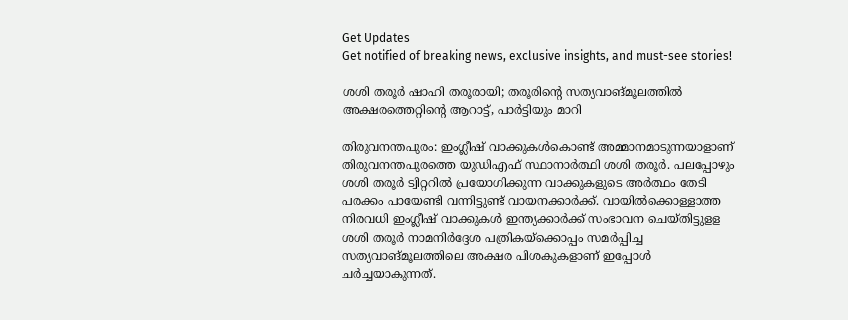Get Updates
Get notified of breaking news, exclusive insights, and must-see stories!

ശശി തരൂർ ഷാഹി തരൂരായി; തരൂരിന്റെ സത്യവാങ്മൂലത്തിൽ അക്ഷരത്തെറ്റിന്റെ ആറാട്ട്, പാർട്ടിയും മാറി

തിരുവനന്തപുരം: ഇംഗ്ലീഷ് വാക്കുകൾകൊണ്ട് അമ്മാനമാടുന്നയാളാണ് തിരുവനന്തപുരത്തെ യുഡിഎഫ് സ്ഥാനാർത്ഥി ശശി തരൂർ. പലപ്പോഴും ശശി തരൂർ ട്വിറ്ററിൽ പ്രയോഗിക്കുന്ന വാക്കുകളുടെ അർത്ഥം തേടി പരക്കം പായേണ്ടി വന്നിട്ടുണ്ട് വായനക്കാർക്ക്. വായിൽക്കൊള്ളാത്ത നിരവധി ഇംഗ്ലീഷ് വാക്കുകൾ ഇന്ത്യക്കാർക്ക് സംഭാവന ചെയ്തിട്ടുളള ശശി തരൂർ നാമനിർദ്ദേശ പത്രികയ്ക്കൊപ്പം സമർപ്പിച്ച സത്യവാങ്മൂലത്തിലെ അക്ഷര പിശകുകളാണ് ഇപ്പോൾ ചർച്ചയാകുന്നത്.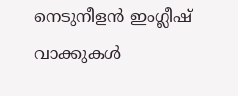നെടുനീളൻ ഇംഗ്ലീഷ് വാക്കുകൾ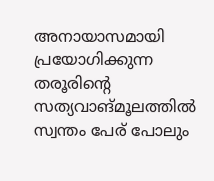അനായാസമായി പ്രയോഗിക്കുന്ന തരൂരിന്റെ സത്യവാങ്മൂലത്തിൽ സ്വന്തം പേര് പോലും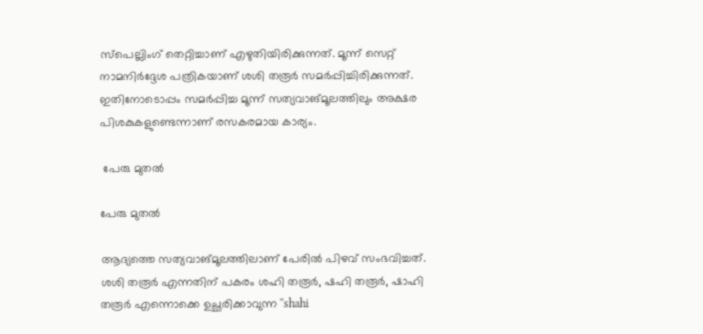സ്പെല്ലിംഗ് തെറ്റിച്ചാണ് എഴുതിയിരിക്കുന്നത്. മൂന്ന് സെറ്റ് നാമനിർദ്ദേശ പത്രികയാണ് ശശി തരൂർ സമർപ്പിച്ചിരിക്കുന്നത്. ഇതിനോടൊപ്പം സമർപ്പിച്ച മൂന്ന് സത്യവാങ്മൂലത്തിലും അക്ഷര പിശകുകളുണ്ടെന്നാണ് രസകരമായ കാര്യം.

 പേരു മുതൽ

പേരു മുതൽ

ആദ്യത്തെ സത്യവാങ്മൂലത്തിലാണ് പേരിൽ പിഴവ് സംഭവിച്ചത്. ശശി തരൂർ എന്നതിന് പകരം ശഹി തരൂർ, ഷഹി തരൂർ, ഷാഹി തരൂർ എന്നൊക്കെ ഉച്ഛരിക്കാവുന്ന ''shahi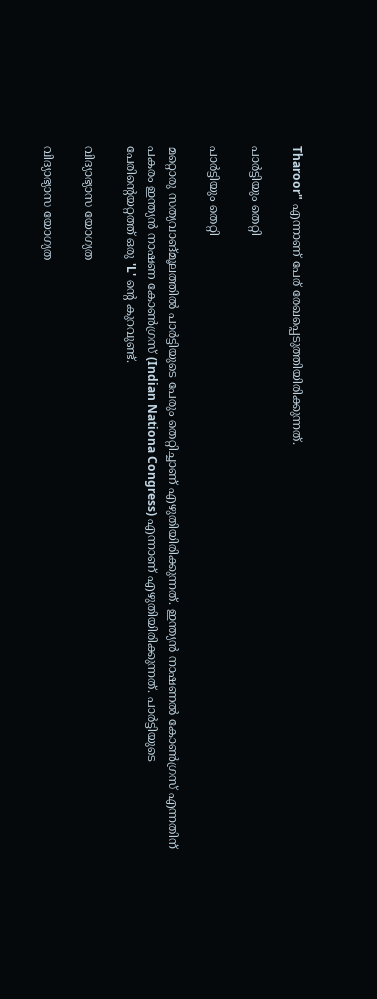Tharoor" എന്നാണ് പേര് രേഖപ്പെടുത്തിയിരിക്കുന്നത്.

പാർട്ടിയും തെറ്റി

പാർട്ടിയും തെറ്റി

മറ്റൊരു സത്യവാങ്മൂലത്തിൽ പാർട്ടിയുടെ പേരും തെറ്റിച്ചാണ് എഴുതിയിരിക്കുന്നത്. ഇന്ത്യൻ നാഷണൽ കോൺഗ്രസ് എന്നതിന് പകരം ഇന്ത്യൻ നാഷണ കോൺഗ്രസ് (Indian Nationa Congress) എന്നാണ് എഴുതിയിരിക്കുന്നത്. പാർട്ടിയുടെ പേരിന്റെയറ്റത്ത് ഒരു 'L' ന്റെ കുറവുണ്ട്.

വിദ്യാഭ്യാസ യോഗ്യത

വിദ്യാഭ്യാസ യോഗ്യത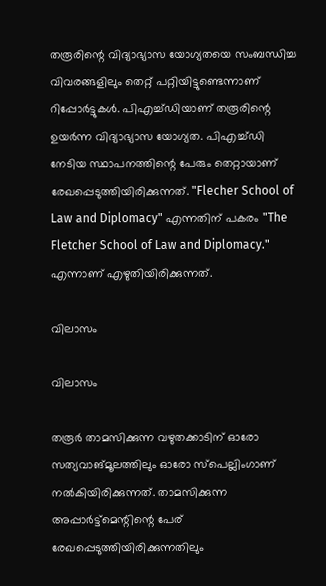തരൂരിന്റെ വിദ്യാഭ്യാസ യോഗ്യതയെ സംബന്ധിച്ച വിവരങ്ങളിലും തെറ്റ് പറ്റിയിട്ടുണ്ടെന്നാണ് റിപ്പോർട്ടുകൾ. പിഎച്ച്ഡിയാണ് തരൂരിന്റെ ഉയർന്ന വിദ്യാഭ്യാസ യോഗ്യത. പിഎച്ച്ഡി നേടിയ സ്ഥാപനത്തിന്റെ പേരും തെറ്റായാണ് രേഖപ്പെടുത്തിയിരിക്കുന്നത്. "Flecher School of Law and Diplomacy" എന്നതിന് പകരം "The Fletcher School of Law and Diplomacy." എന്നാണ് എഴുതിയിരിക്കുന്നത്.

വിലാസം

വിലാസം

തരൂർ താമസിക്കുന്ന വഴുതക്കാടിന് ഓരോ സത്യവാങ്മൂലത്തിലും ഓരോ സ്പെല്ലിംഗാണ് നൽകിയിരിക്കുന്നത്. താമസിക്കുന്ന അപ്പാർട്ട്മെന്റിന്റെ പേര് രേഖപ്പെടുത്തിയിരിക്കുന്നതിലും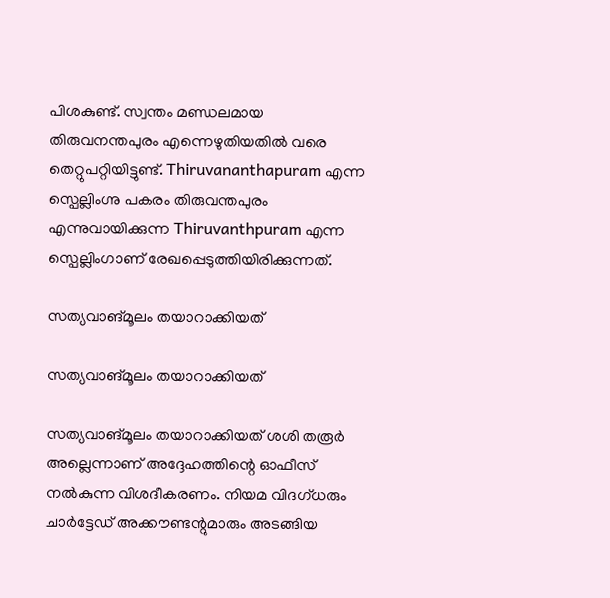പിശകുണ്ട്. സ്വന്തം മണ്ഡലമായ തിരുവനന്തപുരം എന്നെഴുതിയതിൽ വരെ തെറ്റുപറ്റിയിട്ടുണ്ട്. Thiruvananthapuram എന്ന സ്പെല്ലിംഗ്നു പകരം തിരുവന്തപുരം എന്നുവായിക്കുന്ന Thiruvanthpuram എന്ന സ്പെല്ലിംഗാണ് രേഖപ്പെടുത്തിയിരിക്കുന്നത്.

സത്യവാങ്മൂലം തയാറാക്കിയത്

സത്യവാങ്മൂലം തയാറാക്കിയത്

സത്യവാങ്മൂലം തയാറാക്കിയത് ശശി തരൂർ അല്ലെന്നാണ് അദ്ദേഹത്തിന്റെ ഓഫീസ് നൽകുന്ന വിശദീകരണം. നിയമ വിദഗ്ധരും ചാർട്ടേഡ് അക്കൗണ്ടന്റുമാരും അടങ്ങിയ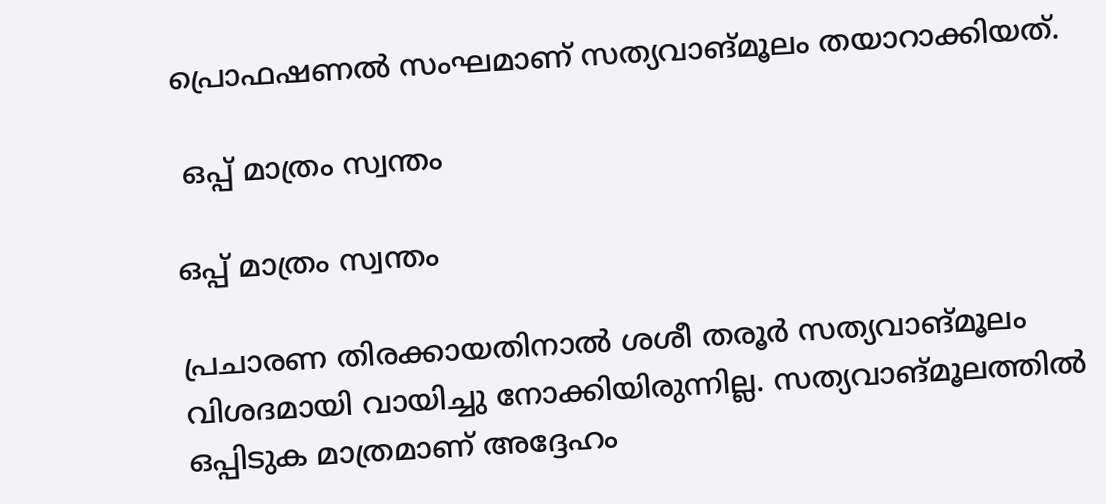പ്രൊഫഷണൽ സംഘമാണ് സത്യവാങ്മൂലം തയാറാക്കിയത്.

 ഒപ്പ് മാത്രം സ്വന്തം

ഒപ്പ് മാത്രം സ്വന്തം

പ്രചാരണ തിരക്കായതിനാൽ ശശീ തരൂർ സത്യവാങ്മൂലം വിശദമായി വായിച്ചു നോക്കിയിരുന്നില്ല. സത്യവാങ്മൂലത്തിൽ ഒപ്പിടുക മാത്രമാണ് അദ്ദേഹം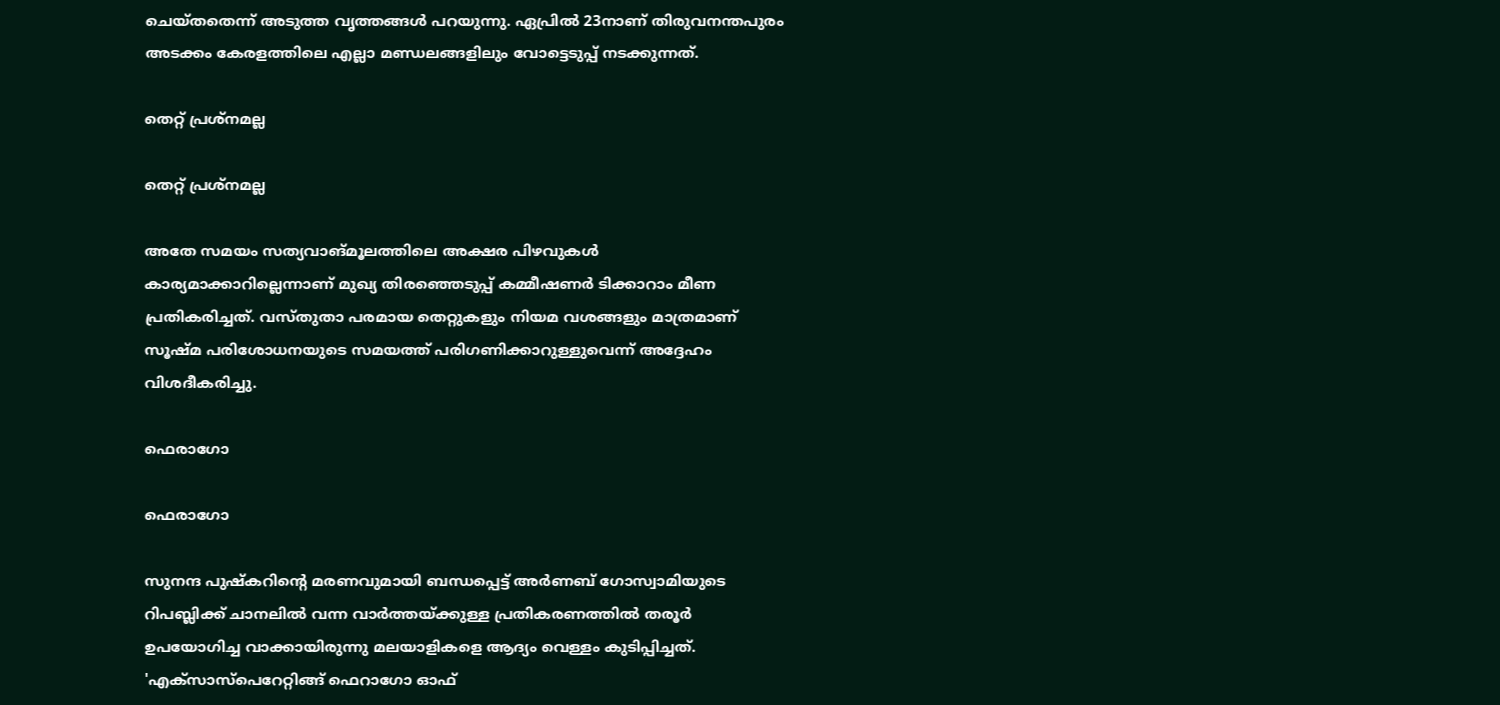ചെയ്തതെന്ന് അടുത്ത വൃത്തങ്ങൾ പറയുന്നു. ഏപ്രിൽ 23നാണ് തിരുവനന്തപുരം അടക്കം കേരളത്തിലെ എല്ലാ മണ്ഡലങ്ങളിലും വോട്ടെടുപ്പ് നടക്കുന്നത്.

തെറ്റ് പ്രശ്നമല്ല

തെറ്റ് പ്രശ്നമല്ല

അതേ സമയം സത്യവാങ്മൂലത്തിലെ അക്ഷര പിഴവുകൾ കാര്യമാക്കാറില്ലെന്നാണ് മുഖ്യ തിരഞ്ഞെടുപ്പ് കമ്മീഷണർ ടിക്കാറാം മീണ പ്രതികരിച്ചത്. വസ്തുതാ പരമായ തെറ്റുകളും നിയമ വശങ്ങളും മാത്രമാണ് സൂഷ്മ പരിശോധനയുടെ സമയത്ത് പരിഗണിക്കാറുള്ളുവെന്ന് അദ്ദേഹം വിശദീകരിച്ചു.

ഫെരാഗോ

ഫെരാഗോ

സുനന്ദ പുഷ്കറിന്‍റെ മരണവുമായി ബന്ധപ്പെട്ട് അര്‍ണബ് ഗോസ്വാമിയുടെ റിപബ്ലിക്ക് ചാനലില്‍ വന്ന വാര്‍ത്തയ്ക്കുള്ള പ്രതികരണത്തില്‍ തരൂര്‍ ഉപയോഗിച്ച വാക്കായിരുന്നു മലയാളികളെ ആദ്യം വെള്ളം കുടിപ്പിച്ചത്. 'എക്സാസ്പെറേറ്റിങ്ങ് ഫെറാഗോ ഓഫ്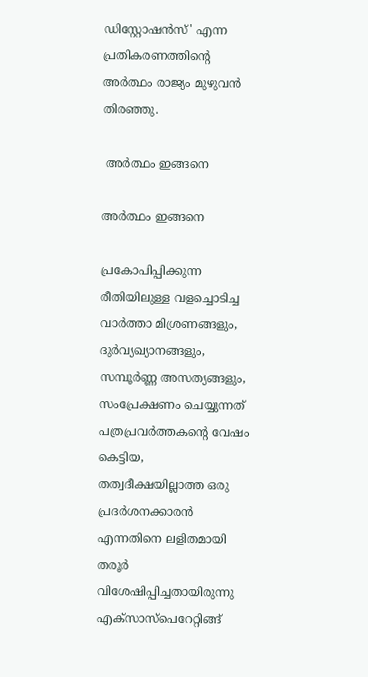ഡിസ്റ്റോഷന്‍സ്' എന്ന പ്രതികരണത്തിന്‍റെ അര്‍ത്ഥം രാജ്യം മുഴുവൻ തിരഞ്ഞു.

 അർത്ഥം ഇങ്ങനെ

അർത്ഥം ഇങ്ങനെ

പ്രകോപിപ്പിക്കുന്ന രീതിയിലുള്ള വളച്ചൊടിച്ച വാർത്താ മിശ്രണങ്ങളും, ദുർവ്യഖ്യാനങ്ങളും, സമ്പൂർണ്ണ അസത്യങ്ങളും, സംപ്രേക്ഷണം ചെയ്യുന്നത് പത്രപ്രവർത്തകന്റെ വേഷം കെട്ടിയ, തത്വദീക്ഷയില്ലാത്ത ഒരു പ്രദർശനക്കാരൻ എന്നതിനെ ലളിതമായി തരൂർ വിശേഷിപ്പിച്ചതായിരുന്നു എക്സാസ്പെറേറ്റിങ്ങ്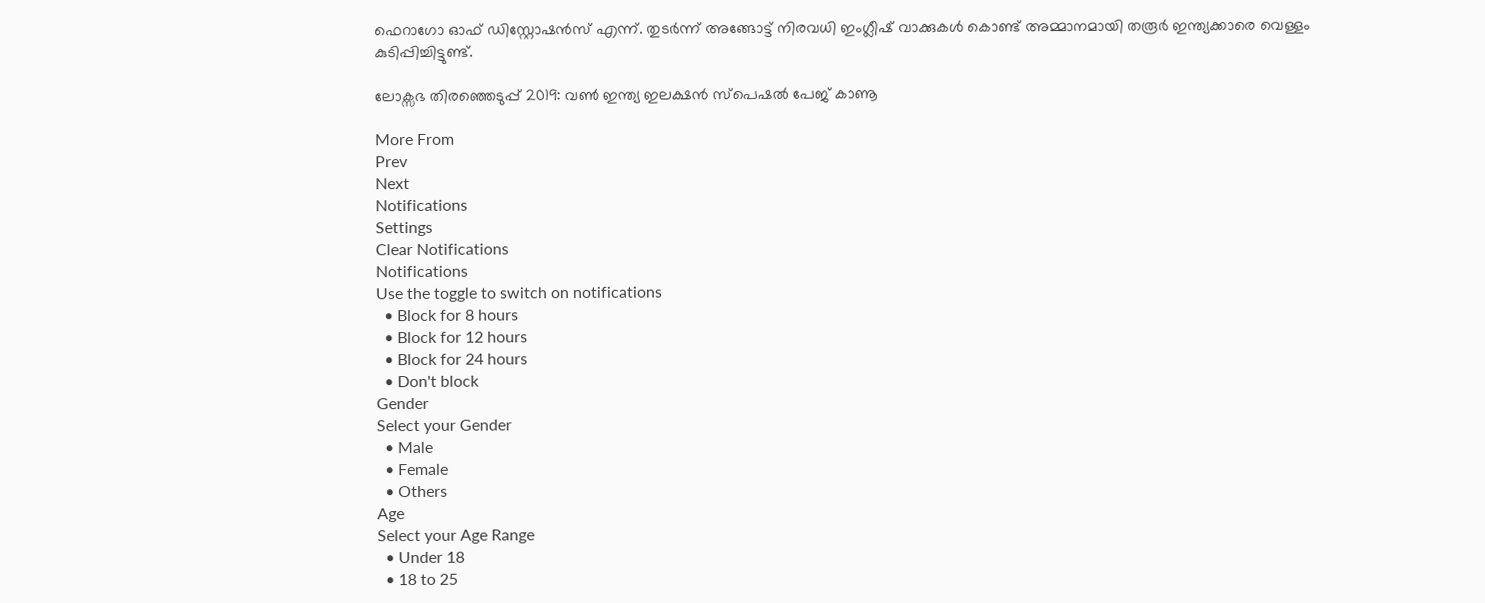ഫെറാഗോ ഓഫ് ഡിസ്റ്റോഷന്‍സ് എന്ന്. തുടർന്ന് അങ്ങോട്ട് നിരവധി ഇംഗ്ലീഷ് വാക്കുകൾ കൊണ്ട് അമ്മാനമായി തരൂർ ഇന്ത്യക്കാരെ വെള്ളം കുടിപ്പിച്ചിട്ടുണ്ട്.

ലോക്സഭ തിരഞ്ഞെടുപ്പ് 2019: വൺ ഇന്ത്യ ഇലക്ഷൻ സ്പെഷൽ പേജ് കാണൂ

More From
Prev
Next
Notifications
Settings
Clear Notifications
Notifications
Use the toggle to switch on notifications
  • Block for 8 hours
  • Block for 12 hours
  • Block for 24 hours
  • Don't block
Gender
Select your Gender
  • Male
  • Female
  • Others
Age
Select your Age Range
  • Under 18
  • 18 to 25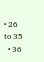• 26 to 35
  • 36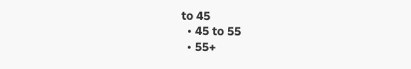to 45
  • 45 to 55
  • 55+